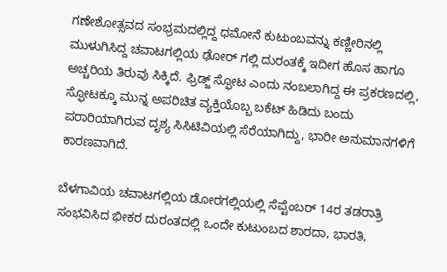ಗಣೇಶೋತ್ಸವದ ಸಂಭ್ರಮದಲ್ಲಿದ್ದ ಧಮೋನೆ ಕುಟುಂಬವನ್ನು ಕಣ್ಣೀರಿನಲ್ಲಿ ಮುಳುಗಿಸಿದ್ದ ಚವಾಟಗಲ್ಲಿಯ ಢೋರ್ ಗಲ್ಲಿ ದುರಂತಕ್ಕೆ ಇದೀಗ ಹೊಸ ಹಾಗೂ ಅಚ್ಚರಿಯ ತಿರುವು ಸಿಕ್ಕಿದೆ. ಫ್ರಿಡ್ಜ್ ಸ್ಫೋಟ ಎಂದು ನಂಬಲಾಗಿದ್ದ ಈ ಪ್ರಕರಣದಲ್ಲಿ, ಸ್ಫೋಟಕ್ಕೂ ಮುನ್ನ ಅಪರಿಚಿತ ವ್ಯಕ್ತಿಯೊಬ್ಬ ಬಕೆಟ್ ಹಿಡಿದು ಬಂದು ಪರಾರಿಯಾಗಿರುವ ದೃಶ್ಯ ಸಿಸಿಟಿವಿಯಲ್ಲಿ ಸೆರೆಯಾಗಿದ್ದು, ಭಾರೀ ಅನುಮಾನಗಳಿಗೆ ಕಾರಣವಾಗಿದೆ.

ಬೆಳಗಾವಿಯ ಚವಾಟಗಲ್ಲಿಯ ಡೋರಗಲ್ಲಿಯಲ್ಲಿ ಸೆಪ್ಟೆಂಬರ್ 14ರ ತಡರಾತ್ರಿ ಸಂಭವಿಸಿದ ಭೀಕರ ದುರಂತದಲ್ಲಿ ಒಂದೇ ಕುಟುಂಬದ ಶಾರದಾ, ಭಾರತಿ,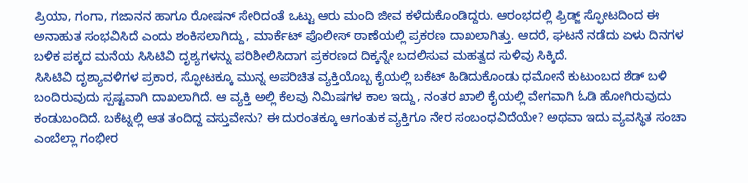ಪ್ರಿಯಾ, ಗಂಗಾ, ಗಜಾನನ ಹಾಗೂ ರೋಷನ್ ಸೇರಿದಂತೆ ಒಟ್ಟು ಆರು ಮಂದಿ ಜೀವ ಕಳೆದುಕೊಂಡಿದ್ದರು. ಆರಂಭದಲ್ಲಿ ಫ್ರಿಡ್ಜ್ ಸ್ಫೋಟದಿಂದ ಈ ಅನಾಹುತ ಸಂಭವಿಸಿದೆ ಎಂದು ಶಂಕಿಸಲಾಗಿದ್ದು, ಮಾರ್ಕೆಟ್ ಪೊಲೀಸ್ ಠಾಣೆಯಲ್ಲಿ ಪ್ರಕರಣ ದಾಖಲಾಗಿತ್ತು. ಆದರೆ, ಘಟನೆ ನಡೆದು ಏಳು ದಿನಗಳ ಬಳಿಕ ಪಕ್ಕದ ಮನೆಯ ಸಿಸಿಟಿವಿ ದೃಶ್ಯಗಳನ್ನು ಪರಿಶೀಲಿಸಿದಾಗ ಪ್ರಕರಣದ ದಿಕ್ಕನ್ನೇ ಬದಲಿಸುವ ಮಹತ್ವದ ಸುಳಿವು ಸಿಕ್ಕಿದೆ.
ಸಿಸಿಟಿವಿ ದೃಶ್ಯಾವಳಿಗಳ ಪ್ರಕಾರ, ಸ್ಫೋಟಕ್ಕೂ ಮುನ್ನ ಅಪರಿಚಿತ ವ್ಯಕ್ತಿಯೊಬ್ಬ ಕೈಯಲ್ಲಿ ಬಕೆಟ್ ಹಿಡಿದುಕೊಂಡು ಧಮೋನೆ ಕುಟುಂಬದ ಶೆಡ್ ಬಳಿ ಬಂದಿರುವುದು ಸ್ಪಷ್ಟವಾಗಿ ದಾಖಲಾಗಿದೆ. ಆ ವ್ಯಕ್ತಿ ಅಲ್ಲಿ ಕೆಲವು ನಿಮಿಷಗಳ ಕಾಲ ಇದ್ದು, ನಂತರ ಖಾಲಿ ಕೈಯಲ್ಲಿ ವೇಗವಾಗಿ ಓಡಿ ಹೋಗಿರುವುದು ಕಂಡುಬಂದಿದೆ. ಬಕೆಟ್ನಲ್ಲಿ ಆತ ತಂದಿದ್ದ ವಸ್ತುವೇನು? ಈ ದುರಂತಕ್ಕೂ ಆಗಂತುಕ ವ್ಯಕ್ತಿಗೂ ನೇರ ಸಂಬಂಧವಿದೆಯೇ? ಅಥವಾ ಇದು ವ್ಯವಸ್ಥಿತ ಸಂಚಾ ಎಂಬೆಲ್ಲಾ ಗಂಭೀರ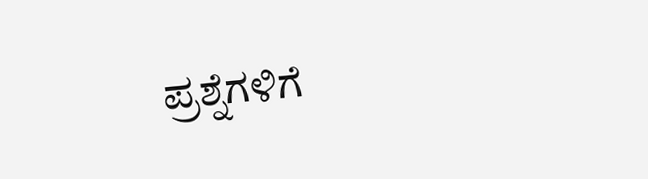ಪ್ರಶ್ನೆಗಳಿಗೆ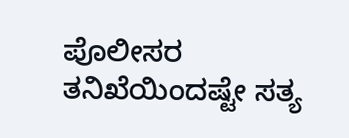ಪೊಲೀಸರ ತನಿಖೆಯಿಂದಷ್ಟೇ ಸತ್ಯ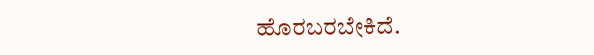ಹೊರಬರಬೇಕಿದೆ.